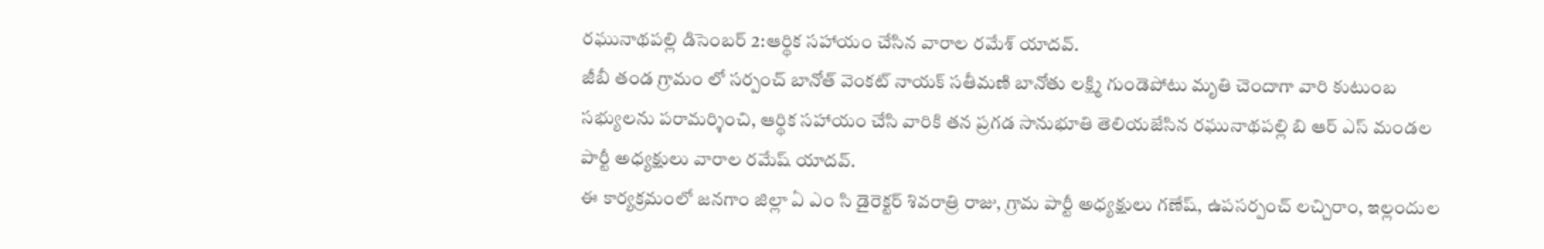రఘునాథపల్లి డిసెంబర్ 2:ఆర్థిక సహాయం చేసిన వారాల రమేశ్ యాదవ్.
జీబీ తండ గ్రామం లో సర్పంచ్ బానోత్ వెంకట్ నాయక్ సతీమణి బానోతు లక్ష్మి గుండెపోటు మృతి చెందాగా వారి కుటుంబ సభ్యులను పరామర్శించి, ఆర్థిక సహాయం చేసి వారికి తన ప్రగడ సానుభూతి తెలియజేసిన రఘునాథపల్లి బి ఆర్ ఎస్ మండల పార్టీ అధ్యక్షులు వారాల రమేష్ యాదవ్.
ఈ కార్యక్రమంలో జనగాం జిల్లా ఏ ఎం సి డైరెక్టర్ శివరాత్రి రాజు, గ్రామ పార్టీ అధ్యక్షులు గణేష్, ఉపసర్పంచ్ లచ్చిరాం, ఇల్లందుల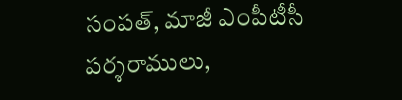సంపత్, మాజీ ఎంపీటీసీ పర్శరాములు,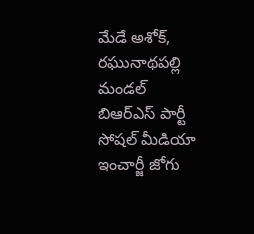మేడే అశోక్, రఘునాథపల్లి మండల్ బిఆర్ఎస్ పార్టీ సోషల్ మీడియా ఇంచార్జీ జోగు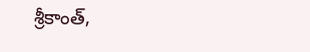శ్రీకాంత్,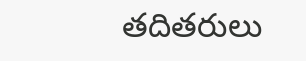తదితరులు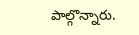పాల్గొన్నారు.